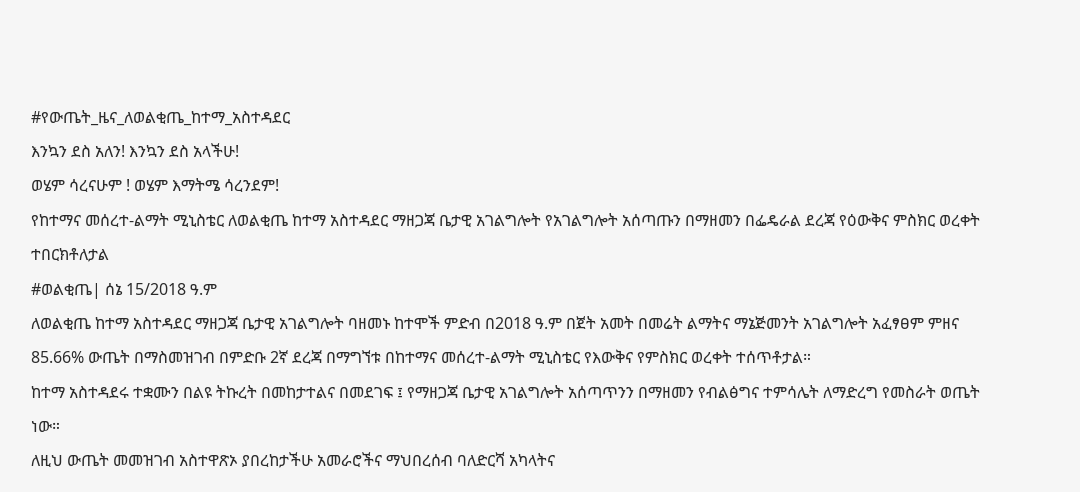#የውጤት_ዜና_ለወልቂጤ_ከተማ_አስተዳደር
እንኳን ደስ አለን! እንኳን ደስ አላችሁ!
ወሄም ሳረናሁም ! ወሄም እማትሜ ሳረንደም!
የከተማና መሰረተ-ልማት ሚኒስቴር ለወልቂጤ ከተማ አስተዳደር ማዘጋጃ ቤታዊ አገልግሎት የአገልግሎት አሰጣጡን በማዘመን በፌዴራል ደረጃ የዕውቅና ምስክር ወረቀት ተበርክቶለታል
#ወልቂጤ| ሰኔ 15/2018 ዓ.ም
ለወልቂጤ ከተማ አስተዳደር ማዘጋጃ ቤታዊ አገልግሎት ባዘመኑ ከተሞች ምድብ በ2018 ዓ.ም በጀት አመት በመሬት ልማትና ማኔጅመንት አገልግሎት አፈፃፀም ምዘና 85.66% ውጤት በማስመዝገብ በምድቡ 2ኛ ደረጃ በማግኘቱ በከተማና መሰረተ-ልማት ሚኒስቴር የእውቅና የምስክር ወረቀት ተሰጥቶታል።
ከተማ አስተዳደሩ ተቋሙን በልዩ ትኩረት በመከታተልና በመደገፍ ፤ የማዘጋጃ ቤታዊ አገልግሎት አሰጣጥንን በማዘመን የብልፅግና ተምሳሌት ለማድረግ የመስራት ወጤት ነው።
ለዚህ ውጤት መመዝገብ አስተዋጽኦ ያበረከታችሁ አመራሮችና ማህበረሰብ ባለድርሻ አካላትና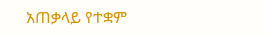አጠቃላይ የተቋም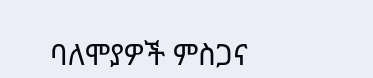ባለሞያዎች ምስጋና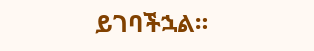ይገባችኋል።